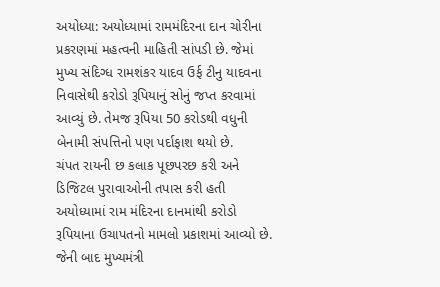અયોધ્યા: અયોધ્યામાં રામમંદિરના દાન ચોરીના પ્રકરણમાં મહત્વની માહિતી સાંપડી છે. જેમાં મુખ્ય સંદિગ્ધ રામશંકર યાદવ ઉર્ફ ટીનુ યાદવના નિવાસેથી કરોડો રૂપિયાનું સોનું જપ્ત કરવામાં આવ્યું છે. તેમજ રૂપિયા 50 કરોડથી વધુની બેનામી સંપત્તિનો પણ પર્દાફાશ થયો છે.
ચંપત રાયની છ કલાક પૂછપરછ કરી અને ડિજિટલ પુરાવાઓની તપાસ કરી હતી
અયોધ્યામાં રામ મંદિરના દાનમાંથી કરોડો રૂપિયાના ઉચાપતનો મામલો પ્રકાશમાં આવ્યો છે. જેની બાદ મુખ્યમંત્રી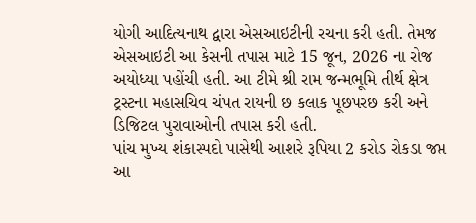યોગી આદિત્યનાથ દ્વારા એસઆઇટીની રચના કરી હતી. તેમજ એસઆઇટી આ કેસની તપાસ માટે 15 જૂન, 2026 ના રોજ અયોધ્યા પહોંચી હતી. આ ટીમે શ્રી રામ જન્મભૂમિ તીર્થ ક્ષેત્ર ટ્રસ્ટના મહાસચિવ ચંપત રાયની છ કલાક પૂછપરછ કરી અને ડિજિટલ પુરાવાઓની તપાસ કરી હતી.
પાંચ મુખ્ય શંકાસ્પદો પાસેથી આશરે રૂપિયા 2 કરોડ રોકડા જપ્ત
આ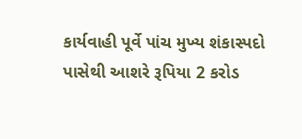કાર્યવાહી પૂર્વે પાંચ મુખ્ય શંકાસ્પદો પાસેથી આશરે રૂપિયા 2 કરોડ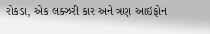રોકડા, એક લક્ઝરી કાર અને ત્રણ આઇફોન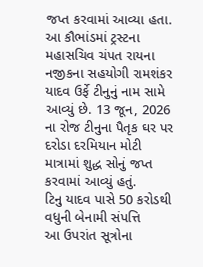જપ્ત કરવામાં આવ્યા હતા. આ કૌભાંડમાં ટ્રસ્ટના મહાસચિવ ચંપત રાયના નજીકના સહયોગી રામશંકર યાદવ ઉર્ફે ટીનુનું નામ સામે આવ્યું છે. 13 જૂન, 2026 ના રોજ ટીનુના પૈતૃક ઘર પર દરોડા દરમિયાન મોટી માત્રામાં શુદ્ધ સોનું જપ્ત કરવામાં આવ્યું હતું.
ટિનુ યાદવ પાસે 50 કરોડથી વધુની બેનામી સંપત્તિ
આ ઉપરાંત સૂત્રોના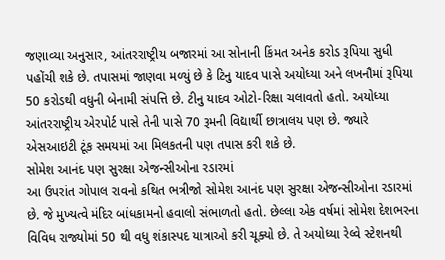જણાવ્યા અનુસાર, આંતરરાષ્ટ્રીય બજારમાં આ સોનાની કિંમત અનેક કરોડ રૂપિયા સુધી પહોંચી શકે છે. તપાસમાં જાણવા મળ્યું છે કે ટિનુ યાદવ પાસે અયોધ્યા અને લખનૌમાં રૂપિયા 50 કરોડથી વધુની બેનામી સંપત્તિ છે. ટીનુ યાદવ ઓટો-રિક્ષા ચલાવતો હતો. અયોધ્યા આંતરરાષ્ટ્રીય એરપોર્ટ પાસે તેની પાસે 70 રૂમની વિદ્યાર્થી છાત્રાલય પણ છે. જ્યારે એસઆઇટી ટૂંક સમયમાં આ મિલકતની પણ તપાસ કરી શકે છે.
સોમેશ આનંદ પણ સુરક્ષા એજન્સીઓના રડારમાં
આ ઉપરાંત ગોપાલ રાવનો કથિત ભત્રીજો સોમેશ આનંદ પણ સુરક્ષા એજન્સીઓના રડારમાં છે. જે મુખ્યત્વે મંદિર બાંધકામનો હવાલો સંભાળતો હતો. છેલ્લા એક વર્ષમાં સોમેશ દેશભરના વિવિધ રાજ્યોમાં 50 થી વધુ શંકાસ્પદ યાત્રાઓ કરી ચૂક્યો છે. તે અયોધ્યા રેલ્વે સ્ટેશનથી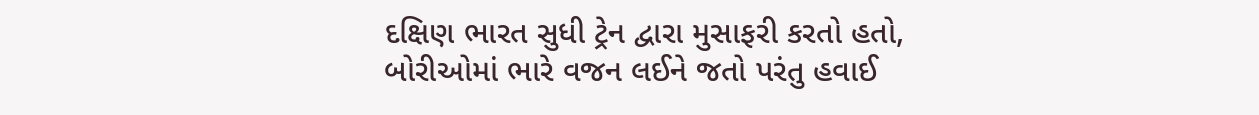દક્ષિણ ભારત સુધી ટ્રેન દ્વારા મુસાફરી કરતો હતો, બોરીઓમાં ભારે વજન લઈને જતો પરંતુ હવાઈ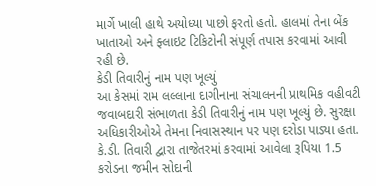માર્ગે ખાલી હાથે અયોધ્યા પાછો ફરતો હતો. હાલમાં તેના બેંક ખાતાઓ અને ફ્લાઇટ ટિકિટોની સંપૂર્ણ તપાસ કરવામાં આવી રહી છે.
કેડી તિવારીનું નામ પણ ખૂલ્યું
આ કેસમાં રામ લલ્લાના દાગીનાના સંચાલનની પ્રાથમિક વહીવટી જવાબદારી સંભાળતા કેડી તિવારીનું નામ પણ ખૂલ્યું છે. સુરક્ષા અધિકારીઓએ તેમના નિવાસસ્થાન પર પણ દરોડા પાડ્યા હતા. કે.ડી. તિવારી દ્વારા તાજેતરમાં કરવામાં આવેલા રૂપિયા 1.5 કરોડના જમીન સોદાની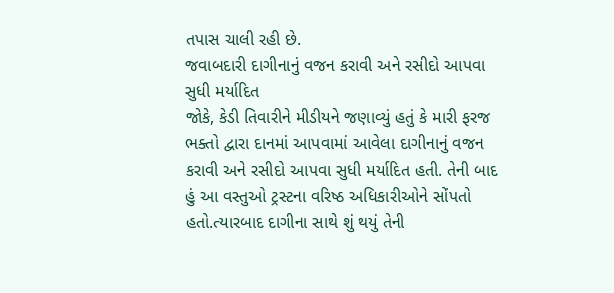તપાસ ચાલી રહી છે.
જવાબદારી દાગીનાનું વજન કરાવી અને રસીદો આપવા સુધી મર્યાદિત
જોકે, કેડી તિવારીને મીડીયને જણાવ્યું હતું કે મારી ફરજ ભક્તો દ્વારા દાનમાં આપવામાં આવેલા દાગીનાનું વજન કરાવી અને રસીદો આપવા સુધી મર્યાદિત હતી. તેની બાદ હું આ વસ્તુઓ ટ્રસ્ટના વરિષ્ઠ અધિકારીઓને સોંપતો હતો.ત્યારબાદ દાગીના સાથે શું થયું તેની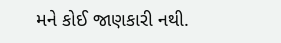મને કોઈ જાણકારી નથી.